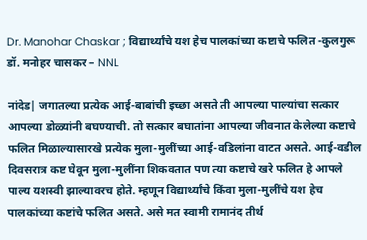Dr. Manohar Chaskar ; विद्यार्थ्यांचे यश हेच पालकांच्या कष्टाचे फलित -कुलगुरू डॉ. मनोहर चासकर – NNL

नांदेड| जगातल्या प्रत्येक आई-बाबांची इच्छा असते ती आपल्या पाल्यांचा सत्कार आपल्या डोळ्यांनी बघण्याची. तो सत्कार बघातांना आपल्या जीवनात केलेल्या कष्टाचे फलित मिळाल्यासारखे प्रत्येक मुला-मुलींच्या आई-वडिलांना वाटत असते. आई-वडील दिवसरात्र कष्ट घेवून मुला-मुलींना शिकवतात पण त्या कष्टाचे खरे फलित हे आपले पाल्य यशस्वी झाल्यावरच होते. म्हणून विद्यार्थ्यांचे किंवा मुला-मुलींचे यश हेच पालकांच्या कष्टांचे फलित असते. असे मत स्वामी रामानंद तीर्थ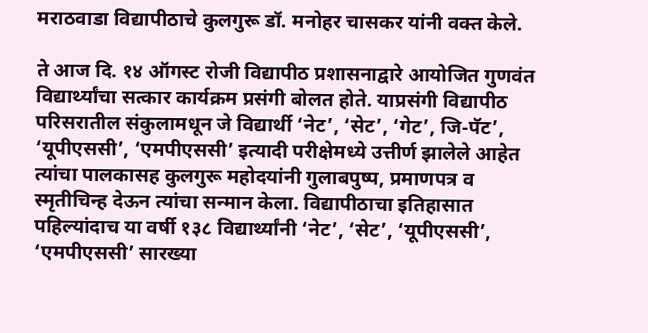मराठवाडा विद्यापीठाचे कुलगुरू डॉ. मनोहर चासकर यांनी वक्त केले.

ते आज दि. १४ ऑगस्ट रोजी विद्यापीठ प्रशासनाद्वारे आयोजित गुणवंत विद्यार्थ्यांचा सत्कार कार्यक्रम प्रसंगी बोलत होते. याप्रसंगी विद्यापीठ परिसरातील संकुलामधून जे विद्यार्थी ‘नेट’, ‘सेट’, ‘गेट’, जि-पॅट’, ‘यूपीएससी’, ‘एमपीएससी’ इत्यादी परीक्षेमध्ये उत्तीर्ण झालेले आहेत त्यांचा पालकासह कुलगुरू महोदयांनी गुलाबपुष्प, प्रमाणपत्र व स्मृतीचिन्ह देऊन त्यांचा सन्मान केला. विद्यापीठाचा इतिहासात पहिल्यांदाच या वर्षी १३८ विद्यार्थ्यांनी ‘नेट’, ‘सेट’, ‘यूपीएससी’, ‘एमपीएससी’ सारख्या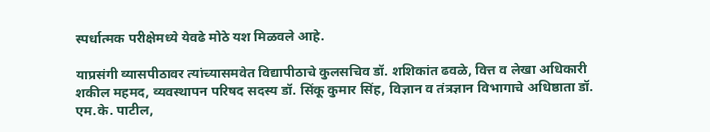स्पर्धात्मक परीक्षेमध्ये येवढे मोठे यश मिळवले आहे.

याप्रसंगी व्यासपीठावर त्यांच्यासमवेत विद्यापीठाचे कुलसचिव डॉ. शशिकांत ढवळे, वित्त व लेखा अधिकारी शकील महमद, व्यवस्थापन परिषद सदस्य डॉ. सिंकू कुमार सिंह, विज्ञान व तंत्रज्ञान विभागाचे अधिष्ठाता डॉ. एम.के. पाटील,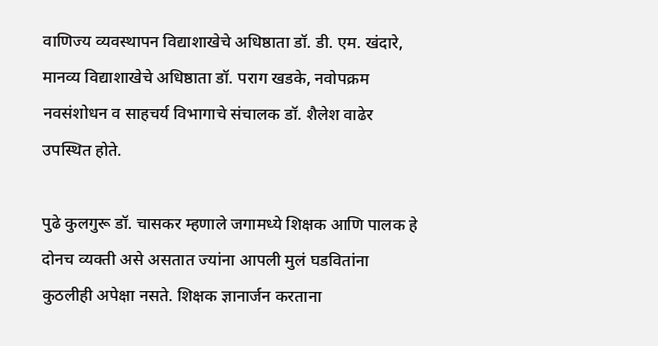वाणिज्य व्यवस्थापन विद्याशाखेचे अधिष्ठाता डॉ. डी. एम. खंदारे, मानव्य विद्याशाखेचे अधिष्ठाता डॉ. पराग खडके, नवोपक्रम नवसंशोधन व साहचर्य विभागाचे संचालक डॉ. शैलेश वाढेर उपस्थित होते.

पुढे कुलगुरू डॉ. चासकर म्हणाले जगामध्ये शिक्षक आणि पालक हे दोनच व्यक्ती असे असतात ज्यांना आपली मुलं घडवितांना कुठलीही अपेक्षा नसते. शिक्षक ज्ञानार्जन करताना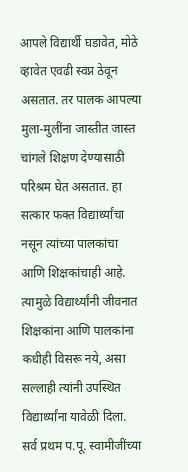आपले विद्यार्थी घडावेत, मोठे व्हावेत एवढी स्वप्न ठेवून असतात. तर पालक आपल्या मुला-मुलींना जास्तीत जास्त चांगले शिक्षण देण्यासाठी परिश्रम घेत असतात. हा सत्कार फक्त विद्यार्थ्यांचा नसून त्यांच्या पालकांचा आणि शिक्षकांचाही आहे. त्यामुळे विद्यार्थ्यांनी जीवनात शिक्षकांना आणि पालकांना कधीही विसरू नये, असा सल्लाही त्यांनी उपस्थित विद्यार्थ्यांना यावेळी दिला. सर्व प्रथम प.पू. स्वामीजींच्या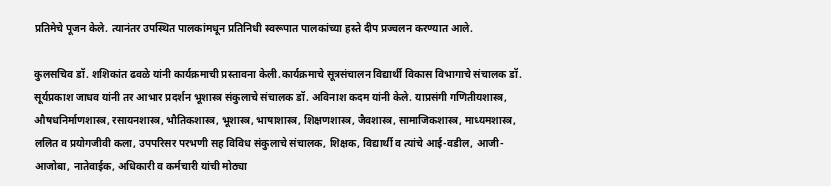प्रतिमेचे पूजन केले. त्यानंतर उपस्थित पालकांमधून प्रतिनिधी स्वरूपात पालकांच्या हस्ते दीप प्रज्वलन करण्यात आले.

कुलसचिव डॉ. शशिकांत ढवळे यांनी कार्यक्रमाची प्रस्तावना केली.कार्यक्रमाचे सूत्रसंचालन विद्यार्थी विकास विभागाचे संचालक डॉ. सूर्यप्रकाश जाधव यांनी तर आभार प्रदर्शन भूशास्त्र संकुलाचे संचालक डॉ. अविनाश कदम यांनी केले. याप्रसंगी गणितीयशास्त्र, औषधनिर्माणशास्त्र, रसायनशास्त्र, भौतिकशास्त्र, भूशास्त्र, भाषाशास्त्र, शिक्षणशास्त्र, जैवशास्त्र, सामाजिकशास्त्र, माध्यमशास्त्र, ललित व प्रयोगजीवी कला, उपपरिसर परभणी सह विविध संकुलाचे संचालक, शिक्षक, विद्यार्थी व त्यांचे आई-वडील, आजी-आजोबा, नातेवाईक, अधिकारी व कर्मचारी यांची मोठ्या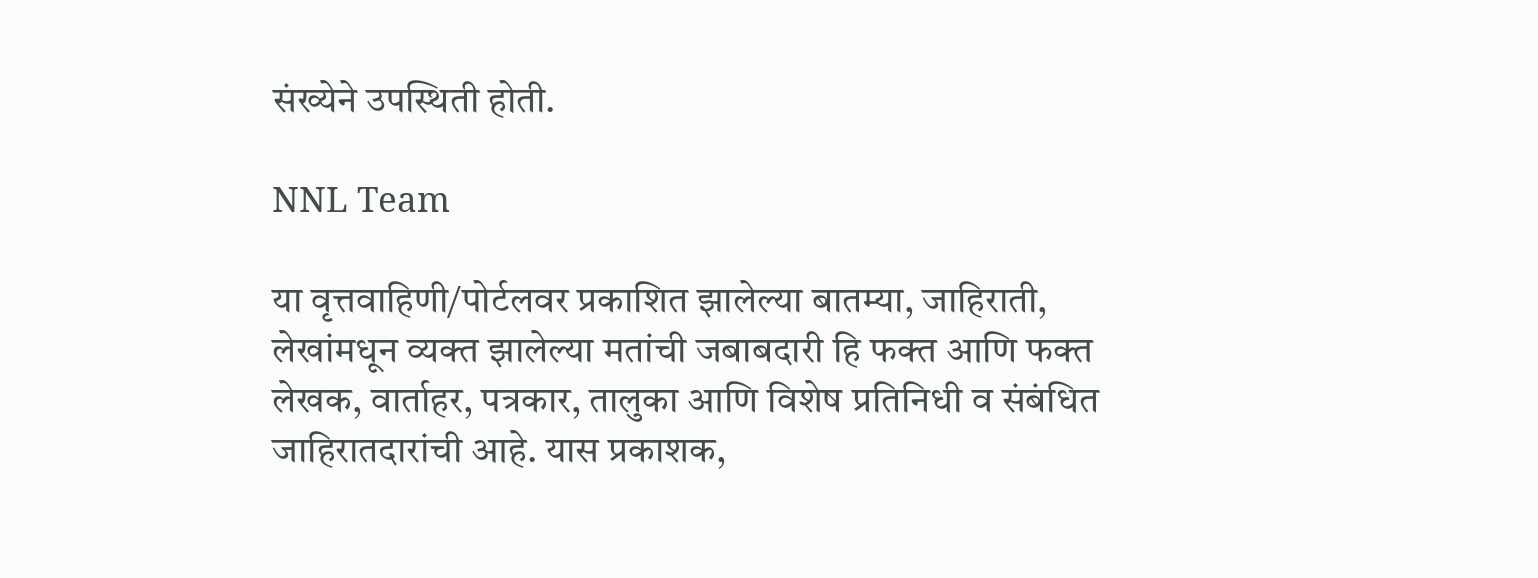संख्येने उपस्थिती होती.

NNL Team

या वृत्तवाहिणी/पोर्टलवर प्रकाशित झालेल्या बातम्या, जाहिराती, लेखांमधून व्यक्त झालेल्या मतांची जबाबदारी हि फक्त आणि फक्त लेखक, वार्ताहर, पत्रकार, तालुका आणि विशेष प्रतिनिधी व संबंधित जाहिरातदारांची आहे. यास प्रकाशक,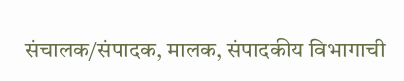संचालक/संपादक, मालक, संपादकीय विभागाची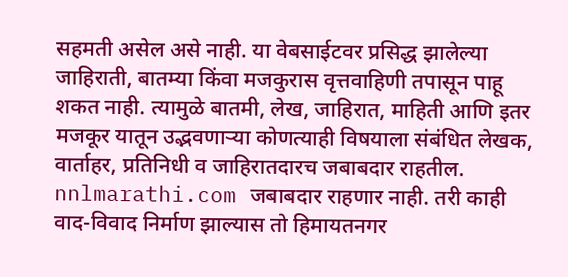सहमती असेल असे नाही. या वेबसाईटवर प्रसिद्ध झालेल्या जाहिराती, बातम्या किंवा मजकुरास वृत्तवाहिणी तपासून पाहू शकत नाही. त्यामुळे बातमी, लेख, जाहिरात, माहिती आणि इतर मजकूर यातून उद्भवणाऱ्या कोणत्याही विषयाला संबंधित लेखक, वार्ताहर, प्रतिनिधी व जाहिरातदारच जबाबदार राहतील. nnlmarathi.com जबाबदार राहणार नाही. तरी काही वाद-विवाद निर्माण झाल्यास तो हिमायतनगर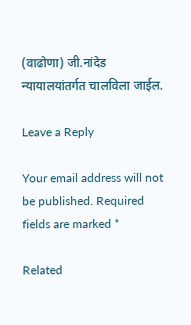(वाढोणा) जी.नांदेड न्यायालयांतर्गत चालविला जाईल.

Leave a Reply

Your email address will not be published. Required fields are marked *

Related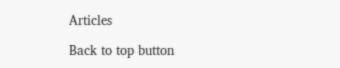Articles

Back to top button